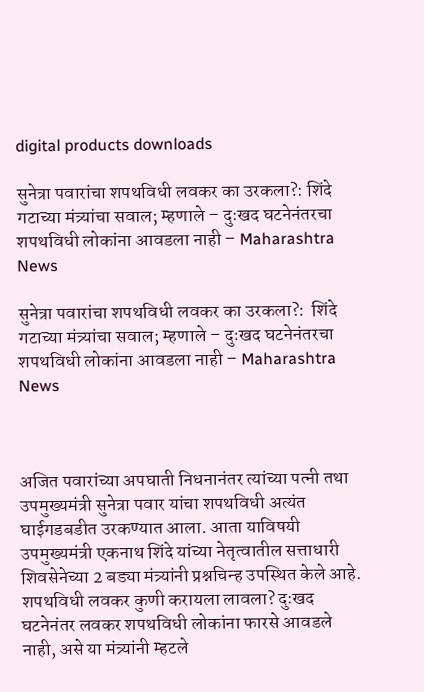digital products downloads

सुनेत्रा पवारांचा शपथविधी लवकर का उरकला?: शिंदे गटाच्या मंत्र्यांचा सवाल; म्हणाले – दुःखद घटनेनंतरचा शपथविधी लोकांना आवडला नाही – Maharashtra News

सुनेत्रा पवारांचा शपथविधी लवकर का उरकला?:  शिंदे गटाच्या मंत्र्यांचा सवाल; म्हणाले – दुःखद घटनेनंतरचा शपथविधी लोकांना आवडला नाही – Maharashtra News



अजित पवारांच्या अपघाती निधनानंतर त्यांच्या पत्नी तथा उपमुख्यमंत्री सुनेत्रा पवार यांचा शपथविधी अत्यंत घाईगडबडीत उरकण्यात आला. आता याविषयी उपमुख्यमंत्री एकनाथ शिंदे यांच्या नेतृत्वातील सत्ताधारी शिवसेनेच्या 2 बड्या मंत्र्यांनी प्रश्नचिन्ह उपस्थित केले आहे. शपथविधी लवकर कुणी करायला लावला? दुःखद घटनेनंतर लवकर शपथविधी लोकांना फारसे आवडले नाही, असे या मंत्र्यांनी म्हटले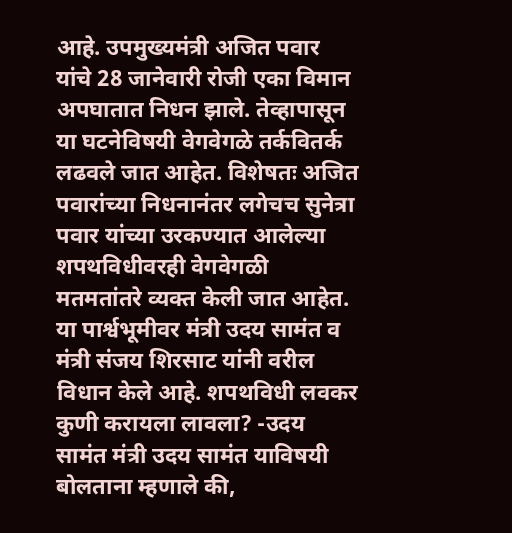आहे. उपमुख्यमंत्री अजित पवार यांचे 28 जानेवारी रोजी एका विमान अपघातात निधन झाले. तेव्हापासून या घटनेविषयी वेगवेगळे तर्कवितर्क लढवले जात आहेत. विशेषतः अजित पवारांच्या निधनानंतर लगेचच सुनेत्रा पवार यांच्या उरकण्यात आलेल्या शपथविधीवरही वेगवेगळी मतमतांतरे व्यक्त केली जात आहेत. या पार्श्वभूमीवर मंत्री उदय सामंत व मंत्री संजय शिरसाट यांनी वरील विधान केले आहे. शपथविधी लवकर कुणी करायला लावला? -उदय सामंत मंत्री उदय सामंत याविषयी बोलताना म्हणाले की,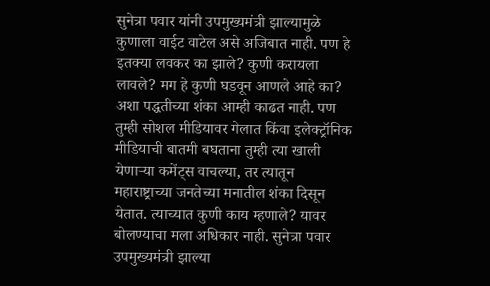सुनेत्रा पवार यांनी उपमुख्यमंत्री झाल्यामुळे कुणाला वाईट वाटेल असे अजिबात नाही. पण हे इतक्या लवकर का झाले? कुणी करायला लावले? मग हे कुणी घडवून आणले आहे का? अशा पद्धतीच्या शंका आम्ही काढत नाही. पण तुम्ही सोशल मीडियावर गेलात किंवा इलेक्ट्रॉनिक मीडियाची बातमी बघताना तुम्ही त्या खाली येणाऱ्या कमेंट्स वाचल्या, तर त्यातून महाराष्ट्राच्या जनतेच्या मनातील शंका दिसून येतात. त्याच्यात कुणी काय म्हणाले? यावर बोलण्याचा मला अधिकार नाही. सुनेत्रा पवार उपमुख्यमंत्री झाल्या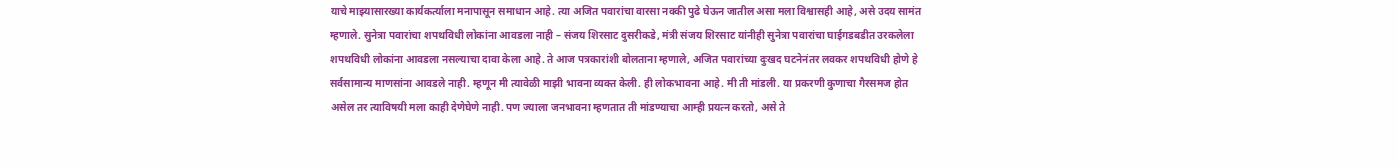याचे माझ्यासारख्या कार्यकर्त्याला मनापासून समाधान आहे. त्या अजित पवारांचा वारसा नक्की पुढे घेऊन जातील असा मला विश्वासही आहे, असे उदय सामंत म्हणाले. सुनेत्रा पवारांचा शपथविधी लोकांना आवडला नाही – संजय शिरसाट दुसरीकडे, मंत्री संजय शिरसाट यांनीही सुनेत्रा पवारांचा घाईगडबडीत उरकलेला शपथविधी लोकांना आवडला नसल्याचा दावा केला आहे. ते आज पत्रकारांशी बोलताना म्हणाले, अजित पवारांच्या दुःखद घटनेनंतर लवकर शपथविधी होणे हे सर्वसामान्य माणसांना आवडले नाही. म्हणून मी त्यावेळी माझी भावना व्यक्त केली. ही लोकभावना आहे. मी ती मांडली. या प्रकरणी कुणाचा गैरसमज होत असेल तर त्याविषयी मला काही देणेघेणे नाही. पण ज्याला जनभावना म्हणतात ती मांडण्याचा आम्ही प्रयत्न करतो, असे ते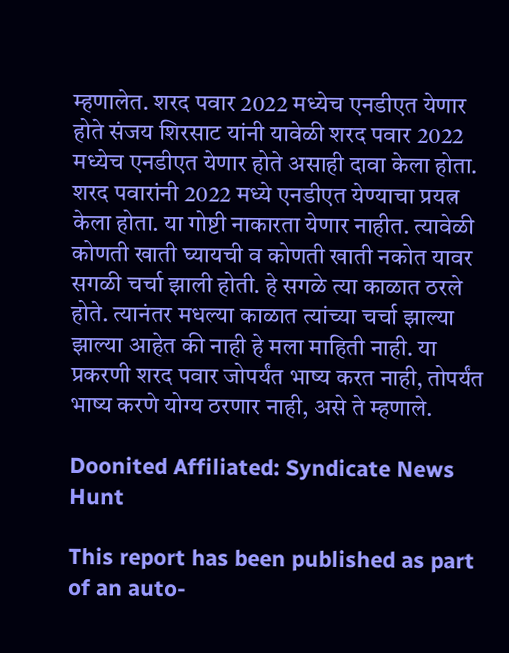म्हणालेत. शरद पवार 2022 मध्येच एनडीएत येणार होते संजय शिरसाट यांनी यावेळी शरद पवार 2022 मध्येच एनडीएत येणार होते असाही दावा केला होता. शरद पवारांनी 2022 मध्ये एनडीएत येण्याचा प्रयत्न केला होता. या गोष्टी नाकारता येणार नाहीत. त्यावेळी कोणती खाती घ्यायची व कोणती खाती नकोत यावर सगळी चर्चा झाली होती. हे सगळे त्या काळात ठरले होते. त्यानंतर मधल्या काळात त्यांच्या चर्चा झाल्या झाल्या आहेत की नाही हे मला माहिती नाही. या प्रकरणी शरद पवार जोपर्यंत भाष्य करत नाही, तोपर्यंत भाष्य करणे योग्य ठरणार नाही, असे ते म्हणाले.

Doonited Affiliated: Syndicate News Hunt

This report has been published as part of an auto-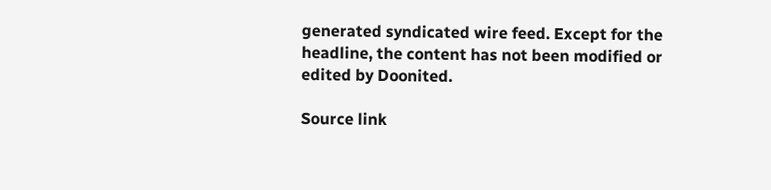generated syndicated wire feed. Except for the headline, the content has not been modified or edited by Doonited.

Source link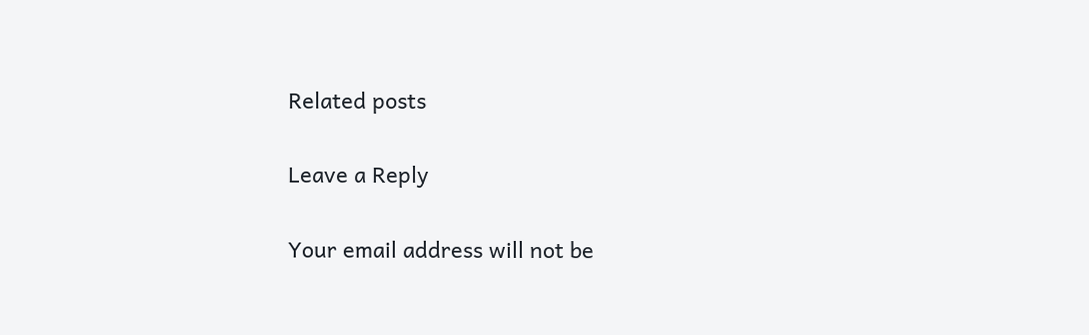Related posts

Leave a Reply

Your email address will not be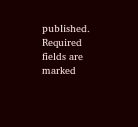published. Required fields are marked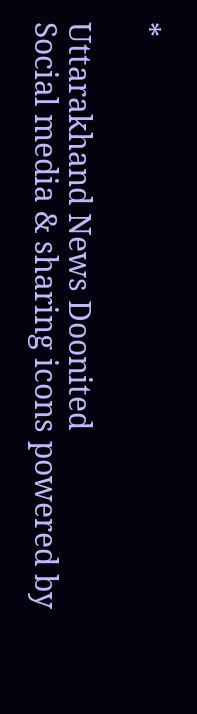*

Uttarakhand News Doonited
Social media & sharing icons powered by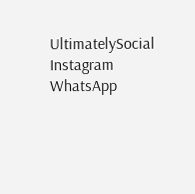UltimatelySocial
Instagram
WhatsApp